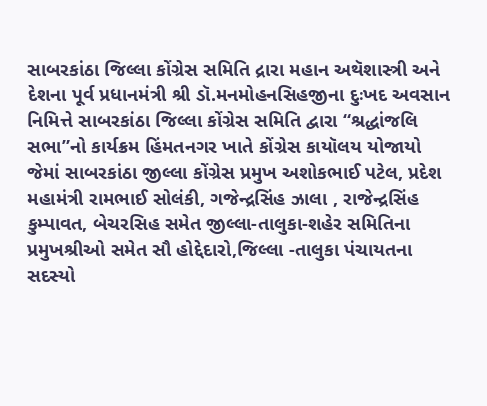સાબરકાંઠા જિલ્લા કોંગ્રેસ સમિતિ દ્રારા મહાન અથૅશાસ્ત્રી અને દેશના પૂર્વ પ્રધાનમંત્રી શ્રી ડૉ.મનમોહનસિહજીના દુઃખદ અવસાન નિમિત્તે સાબરકાંઠા જિલ્લા કોંગ્રેસ સમિતિ દ્વારા “શ્રદ્ધાંજલિ સભા”નો કાર્યક્રમ હિંમતનગર ખાતે કોંગ્રેસ કાયૉલય યોજાયો
જેમાં સાબરકાંઠા જીલ્લા કોંગ્રેસ પ્રમુખ અશોકભાઈ પટેલ, પ્રદેશ મહામંત્રી રામભાઈ સોલંકી, ગજેન્દ્રસિંહ ઝાલા , રાજેન્દ્રસિંહ કુમ્પાવત, બેચરસિહ સમેત જીલ્લા-તાલુકા-શહેર સમિતિના પ્રમુખશ્રીઓ સમેત સૌ હોદ્દેદારો,જિલ્લા -તાલુકા પંચાયતના સદસ્યો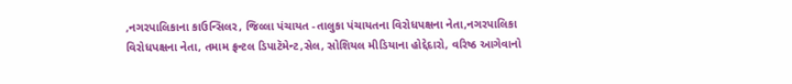,નગરપાલિકાના કાઉન્સિલર, જિલ્લા પંચાયત -તાલુકા પંચાયતના વિરોધપક્ષના નેતા,નગરપાલિકા વિરોધપક્ષના નેતા, તમામ ફ્રન્ટલ ડિપાટૅમેન્ટ,સેલ, સોશિયલ મીડિયાના હોદ્દેદારો, વરિષ્ઠ આગેવાનો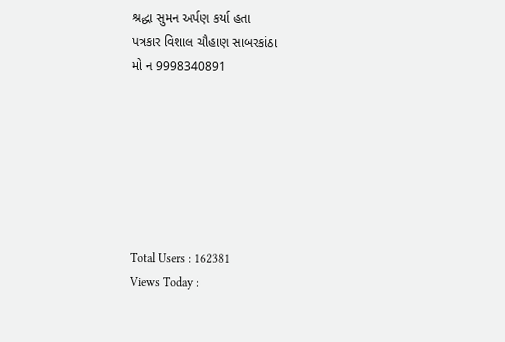શ્રદ્ધા સુમન અર્પણ કર્યા હતા
પત્રકાર વિશાલ ચૌહાણ સાબરકાંઠા
મો ન 9998340891







Total Users : 162381
Views Today :